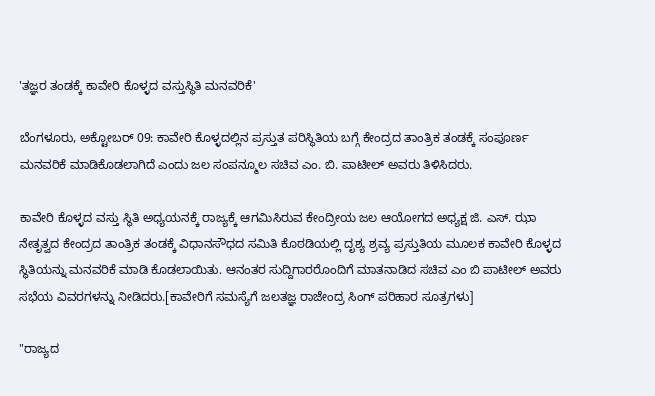'ತಜ್ಞರ ತಂಡಕ್ಕೆ ಕಾವೇರಿ ಕೊಳ್ಳದ ವಸ್ತುಸ್ಥಿತಿ ಮನವರಿಕೆ'

ಬೆಂಗಳೂರು, ಅಕ್ಟೋಬರ್ 09: ಕಾವೇರಿ ಕೊಳ್ಳದಲ್ಲಿನ ಪ್ರಸ್ತುತ ಪರಿಸ್ಥಿತಿಯ ಬಗ್ಗೆ ಕೇಂದ್ರದ ತಾಂತ್ರಿಕ ತಂಡಕ್ಕೆ ಸಂಪೂರ್ಣ ಮನವರಿಕೆ ಮಾಡಿಕೊಡಲಾಗಿದೆ ಎಂದು ಜಲ ಸಂಪನ್ಮೂಲ ಸಚಿವ ಎಂ. ಬಿ. ಪಾಟೀಲ್ ಅವರು ತಿಳಿಸಿದರು.

ಕಾವೇರಿ ಕೊಳ್ಳದ ವಸ್ತು ಸ್ಥಿತಿ ಅಧ್ಯಯನಕ್ಕೆ ರಾಜ್ಯಕ್ಕೆ ಆಗಮಿಸಿರುವ ಕೇಂದ್ರೀಯ ಜಲ ಆಯೋಗದ ಅಧ್ಯಕ್ಷ ಜಿ. ಎಸ್. ಝಾ ನೇತೃತ್ವದ ಕೇಂದ್ರದ ತಾಂತ್ರಿಕ ತಂಡಕ್ಕೆ ವಿಧಾನಸೌಧದ ಸಮಿತಿ ಕೊಠಡಿಯಲ್ಲಿ ದೃಶ್ಯ ಶ್ರವ್ಯ ಪ್ರಸ್ತುತಿಯ ಮೂಲಕ ಕಾವೇರಿ ಕೊಳ್ಳದ ಸ್ಥಿತಿಯನ್ನು ಮನವರಿಕೆ ಮಾಡಿ ಕೊಡಲಾಯಿತು. ಆನಂತರ ಸುದ್ದಿಗಾರರೊಂದಿಗೆ ಮಾತನಾಡಿದ ಸಚಿವ ಎಂ ಬಿ ಪಾಟೀಲ್ ಅವರು ಸಭೆಯ ವಿವರಗಳನ್ನು ನೀಡಿದರು.[ಕಾವೇರಿಗೆ ಸಮಸ್ಯೆಗೆ ಜಲತಜ್ಞ ರಾಜೇಂದ್ರ ಸಿಂಗ್ ಪರಿಹಾರ ಸೂತ್ರಗಳು]

"ರಾಜ್ಯದ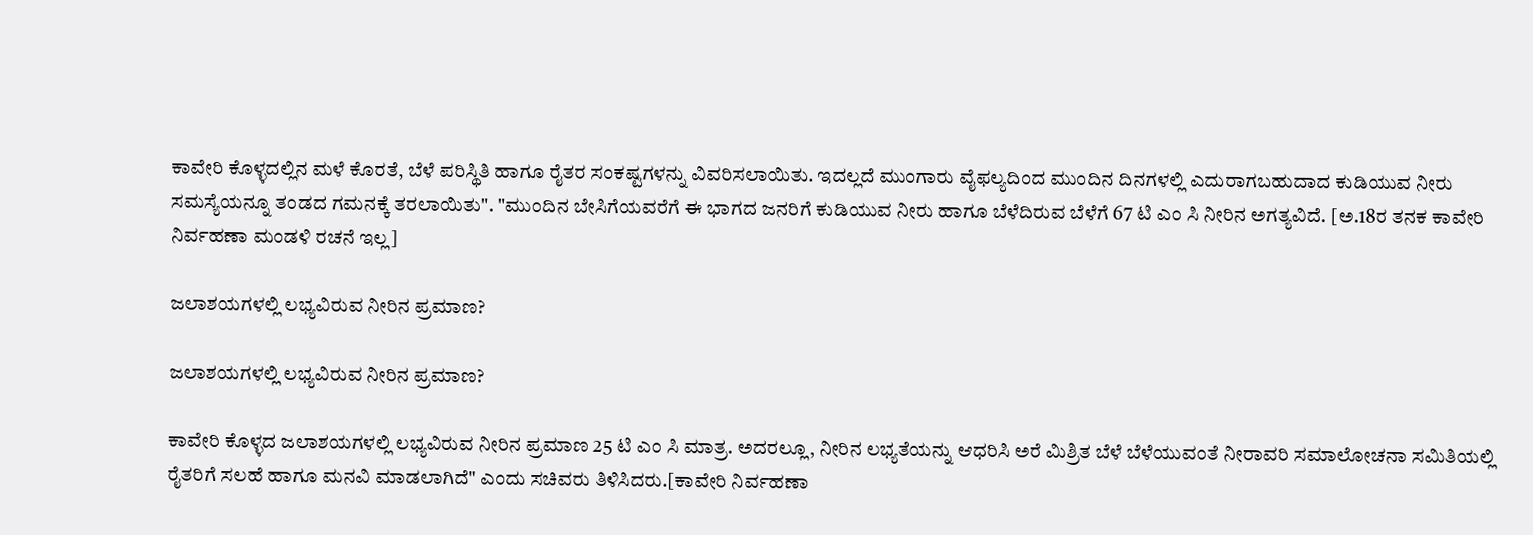ಕಾವೇರಿ ಕೊಳ್ಳದಲ್ಲಿನ ಮಳೆ ಕೊರತೆ, ಬೆಳೆ ಪರಿಸ್ಥಿತಿ ಹಾಗೂ ರೈತರ ಸಂಕಷ್ಟಗಳನ್ನು ವಿವರಿಸಲಾಯಿತು. ಇದಲ್ಲದೆ ಮುಂಗಾರು ವೈಫಲ್ಯದಿಂದ ಮುಂದಿನ ದಿನಗಳಲ್ಲಿ ಎದುರಾಗಬಹುದಾದ ಕುಡಿಯುವ ನೀರು ಸಮಸ್ಯೆಯನ್ನೂ ತಂಡದ ಗಮನಕ್ಕೆ ತರಲಾಯಿತು". "ಮುಂದಿನ ಬೇಸಿಗೆಯವರೆಗೆ ಈ ಭಾಗದ ಜನರಿಗೆ ಕುಡಿಯುವ ನೀರು ಹಾಗೂ ಬೆಳೆದಿರುವ ಬೆಳೆಗೆ 67 ಟಿ ಎಂ ಸಿ ನೀರಿನ ಅಗತ್ಯವಿದೆ. [ಅ.18ರ ತನಕ ಕಾವೇರಿ ನಿರ್ವಹಣಾ ಮಂಡಳಿ ರಚನೆ ಇಲ್ಲ]

ಜಲಾಶಯಗಳಲ್ಲಿ ಲಭ್ಯವಿರುವ ನೀರಿನ ಪ್ರಮಾಣ?

ಜಲಾಶಯಗಳಲ್ಲಿ ಲಭ್ಯವಿರುವ ನೀರಿನ ಪ್ರಮಾಣ?

ಕಾವೇರಿ ಕೊಳ್ಳದ ಜಲಾಶಯಗಳಲ್ಲಿ ಲಭ್ಯವಿರುವ ನೀರಿನ ಪ್ರಮಾಣ 25 ಟಿ ಎಂ ಸಿ ಮಾತ್ರ. ಅದರಲ್ಲೂ, ನೀರಿನ ಲಭ್ಯತೆಯನ್ನು ಆಧರಿಸಿ ಅರೆ ಮಿಶ್ರಿತ ಬೆಳೆ ಬೆಳೆಯುವಂತೆ ನೀರಾವರಿ ಸಮಾಲೋಚನಾ ಸಮಿತಿಯಲ್ಲಿ ರೈತರಿಗೆ ಸಲಹೆ ಹಾಗೂ ಮನವಿ ಮಾಡಲಾಗಿದೆ" ಎಂದು ಸಚಿವರು ತಿಳಿಸಿದರು.[ಕಾವೇರಿ ನಿರ್ವಹಣಾ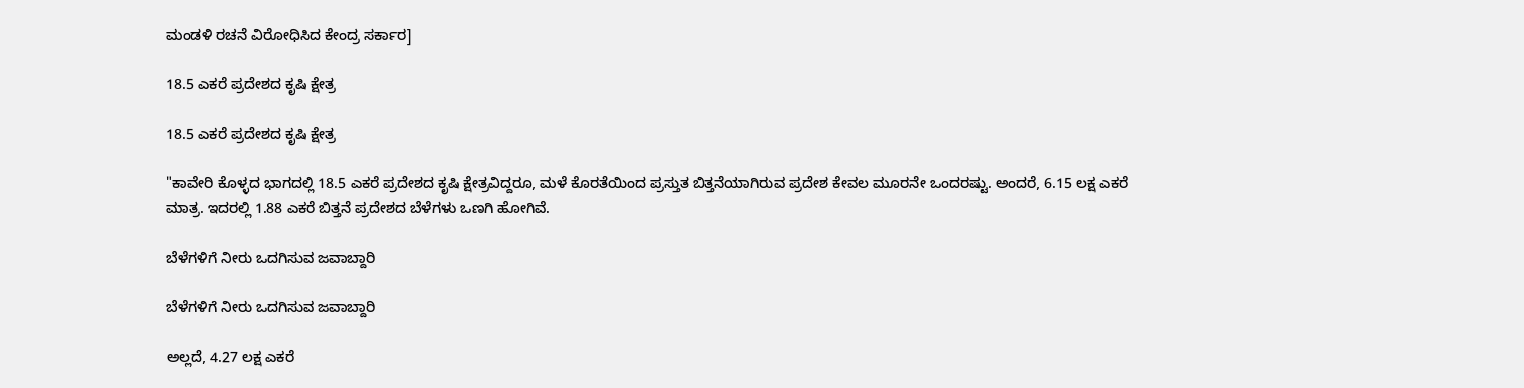ಮಂಡಳಿ ರಚನೆ ವಿರೋಧಿಸಿದ ಕೇಂದ್ರ ಸರ್ಕಾರ]

18.5 ಎಕರೆ ಪ್ರದೇಶದ ಕೃಷಿ ಕ್ಷೇತ್ರ

18.5 ಎಕರೆ ಪ್ರದೇಶದ ಕೃಷಿ ಕ್ಷೇತ್ರ

"ಕಾವೇರಿ ಕೊಳ್ಳದ ಭಾಗದಲ್ಲಿ 18.5 ಎಕರೆ ಪ್ರದೇಶದ ಕೃಷಿ ಕ್ಷೇತ್ರವಿದ್ದರೂ, ಮಳೆ ಕೊರತೆಯಿಂದ ಪ್ರಸ್ತುತ ಬಿತ್ತನೆಯಾಗಿರುವ ಪ್ರದೇಶ ಕೇವಲ ಮೂರನೇ ಒಂದರಷ್ಟು. ಅಂದರೆ, 6.15 ಲಕ್ಷ ಎಕರೆ ಮಾತ್ರ. ಇದರಲ್ಲಿ 1.88 ಎಕರೆ ಬಿತ್ತನೆ ಪ್ರದೇಶದ ಬೆಳೆಗಳು ಒಣಗಿ ಹೋಗಿವೆ.

ಬೆಳೆಗಳಿಗೆ ನೀರು ಒದಗಿಸುವ ಜವಾಬ್ದಾರಿ

ಬೆಳೆಗಳಿಗೆ ನೀರು ಒದಗಿಸುವ ಜವಾಬ್ದಾರಿ

ಅಲ್ಲದೆ, 4.27 ಲಕ್ಷ ಎಕರೆ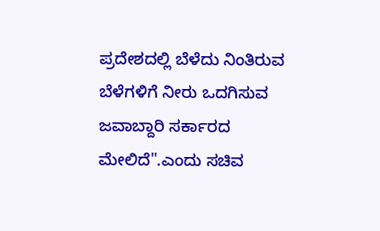ಪ್ರದೇಶದಲ್ಲಿ ಬೆಳೆದು ನಿಂತಿರುವ ಬೆಳೆಗಳಿಗೆ ನೀರು ಒದಗಿಸುವ ಜವಾಬ್ದಾರಿ ಸರ್ಕಾರದ ಮೇಲಿದೆ".ಎಂದು ಸಚಿವ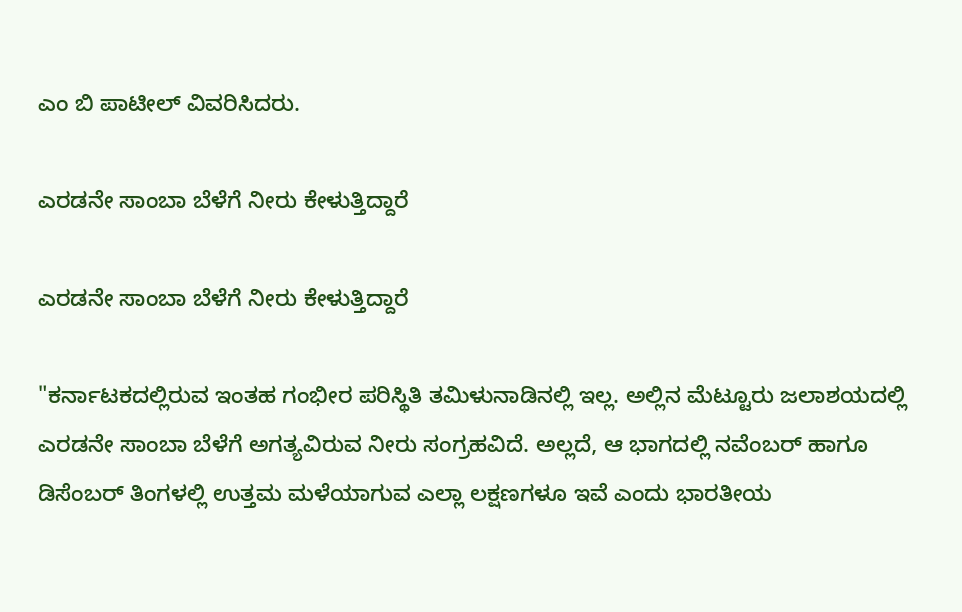ಎಂ ಬಿ ಪಾಟೀಲ್ ವಿವರಿಸಿದರು.

ಎರಡನೇ ಸಾಂಬಾ ಬೆಳೆಗೆ ನೀರು ಕೇಳುತ್ತಿದ್ದಾರೆ

ಎರಡನೇ ಸಾಂಬಾ ಬೆಳೆಗೆ ನೀರು ಕೇಳುತ್ತಿದ್ದಾರೆ

"ಕರ್ನಾಟಕದಲ್ಲಿರುವ ಇಂತಹ ಗಂಭೀರ ಪರಿಸ್ಥಿತಿ ತಮಿಳುನಾಡಿನಲ್ಲಿ ಇಲ್ಲ. ಅಲ್ಲಿನ ಮೆಟ್ಟೂರು ಜಲಾಶಯದಲ್ಲಿ ಎರಡನೇ ಸಾಂಬಾ ಬೆಳೆಗೆ ಅಗತ್ಯವಿರುವ ನೀರು ಸಂಗ್ರಹವಿದೆ. ಅಲ್ಲದೆ, ಆ ಭಾಗದಲ್ಲಿ ನವೆಂಬರ್ ಹಾಗೂ ಡಿಸೆಂಬರ್ ತಿಂಗಳಲ್ಲಿ ಉತ್ತಮ ಮಳೆಯಾಗುವ ಎಲ್ಲಾ ಲಕ್ಷಣಗಳೂ ಇವೆ ಎಂದು ಭಾರತೀಯ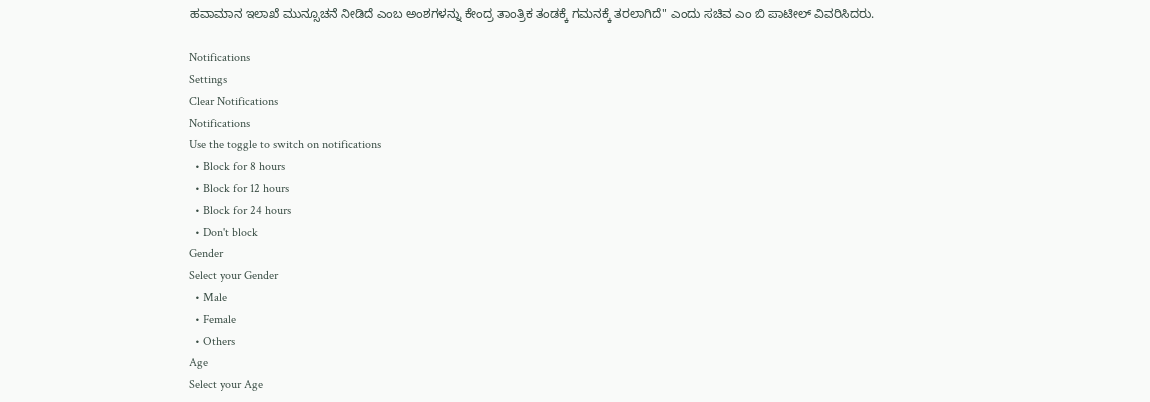ಹವಾಮಾನ ಇಲಾಖೆ ಮುನ್ಸೂಚನೆ ನೀಡಿದೆ ಎಂಬ ಅಂಶಗಳನ್ನು ಕೇಂದ್ರ ತಾಂತ್ರಿಕ ತಂಡಕ್ಕೆ ಗಮನಕ್ಕೆ ತರಲಾಗಿದೆ" ಎಂದು ಸಚಿವ ಎಂ ಬಿ ಪಾಟೀಲ್ ವಿವರಿಸಿದರು.

Notifications
Settings
Clear Notifications
Notifications
Use the toggle to switch on notifications
  • Block for 8 hours
  • Block for 12 hours
  • Block for 24 hours
  • Don't block
Gender
Select your Gender
  • Male
  • Female
  • Others
Age
Select your Age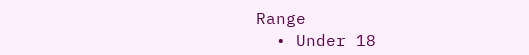Range
  • Under 18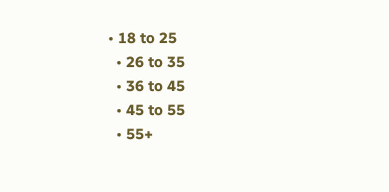• 18 to 25
  • 26 to 35
  • 36 to 45
  • 45 to 55
  • 55+